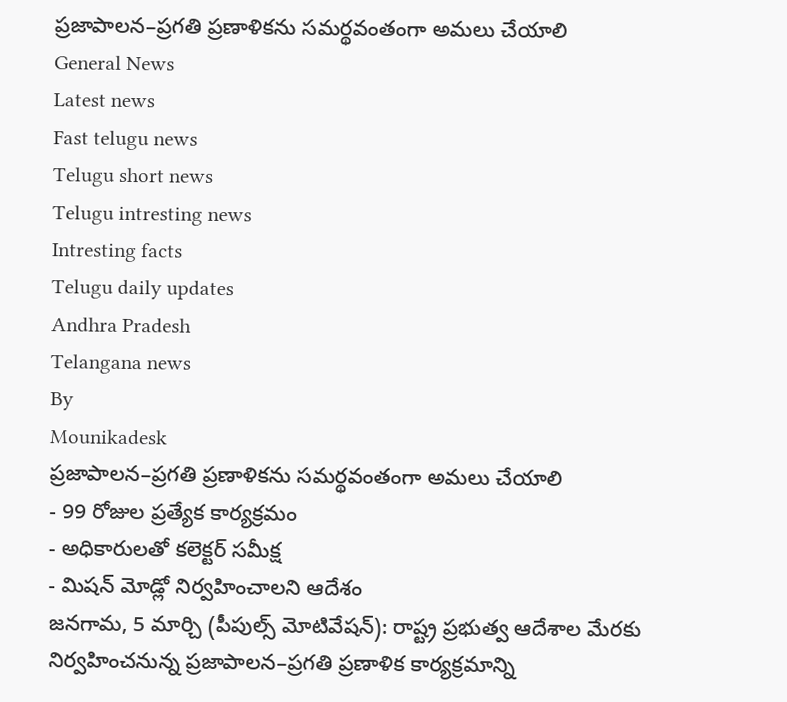ప్రజాపాలన–ప్రగతి ప్రణాళికను సమర్థవంతంగా అమలు చేయాలి
General News
Latest news
Fast telugu news
Telugu short news
Telugu intresting news
Intresting facts
Telugu daily updates
Andhra Pradesh
Telangana news
By
Mounikadesk
ప్రజాపాలన–ప్రగతి ప్రణాళికను సమర్థవంతంగా అమలు చేయాలి
- 99 రోజుల ప్రత్యేక కార్యక్రమం
- అధికారులతో కలెక్టర్ సమీక్ష
- మిషన్ మోడ్లో నిర్వహించాలని ఆదేశం
జనగామ, 5 మార్చి (పీపుల్స్ మోటివేషన్): రాష్ట్ర ప్రభుత్వ ఆదేశాల మేరకు నిర్వహించనున్న ప్రజాపాలన–ప్రగతి ప్రణాళిక కార్యక్రమాన్ని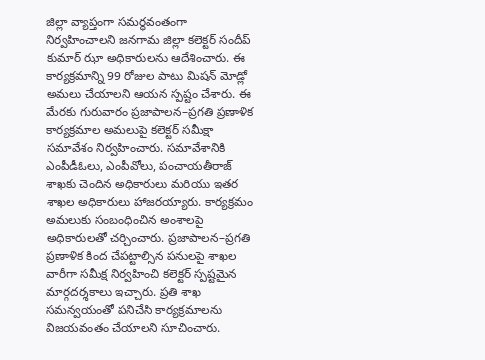జిల్లా వ్యాప్తంగా సమర్థవంతంగా నిర్వహించాలని జనగామ జిల్లా కలెక్టర్ సందీప్ కుమార్ ఝా అధికారులను ఆదేశించారు. ఈ కార్యక్రమాన్ని 99 రోజుల పాటు మిషన్ మోడ్లో అమలు చేయాలని ఆయన స్పష్టం చేశారు. ఈ మేరకు గురువారం ప్రజాపాలన–ప్రగతి ప్రణాళిక కార్యక్రమాల అమలుపై కలెక్టర్ సమీక్షా సమావేశం నిర్వహించారు. సమావేశానికి ఎంపీడీఓలు, ఎంపీవోలు, పంచాయతీరాజ్ శాఖకు చెందిన అధికారులు మరియు ఇతర శాఖల అధికారులు హాజరయ్యారు. కార్యక్రమం అమలుకు సంబంధించిన అంశాలపై అధికారులతో చర్చించారు. ప్రజాపాలన–ప్రగతి ప్రణాళిక కింద చేపట్టాల్సిన పనులపై శాఖల వారీగా సమీక్ష నిర్వహించి కలెక్టర్ స్పష్టమైన మార్గదర్శకాలు ఇచ్చారు. ప్రతి శాఖ సమన్వయంతో పనిచేసి కార్యక్రమాలను విజయవంతం చేయాలని సూచించారు.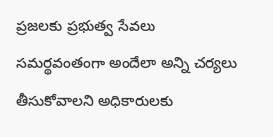ప్రజలకు ప్రభుత్వ సేవలు సమర్థవంతంగా అందేలా అన్ని చర్యలు తీసుకోవాలని అధికారులకు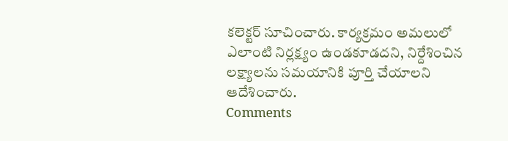కలెక్టర్ సూచించారు. కార్యక్రమం అమలులో ఎలాంటి నిర్లక్ష్యం ఉండకూడదని, నిర్దేశించిన లక్ష్యాలను సమయానికి పూర్తి చేయాలని ఆదేశించారు.
Comments